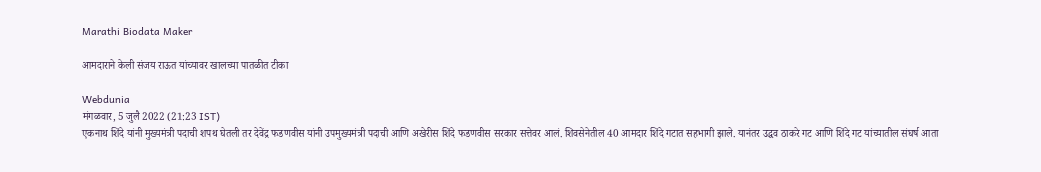Marathi Biodata Maker

आमदाराने केली संजय राऊत यांच्यावर खालच्या पातळीत टीका

Webdunia
मंगळवार, 5 जुलै 2022 (21:23 IST)
एकनाथ शिंदे यांनी मुख्यमंत्री पदाची शपथ घेतली तर देवेंद्र फडणवीस यांनी उपमुख्यमंत्री पदाची आणि अखेरीस शिंदे फडणवीस सरकार सत्तेवर आलं. शिवसेनेतील 40 आमदार शिंदे गटात सहभागी झाले. यानंतर उद्धव ठाकरे गट आणि शिंदे गट यांच्यातील संघर्ष आता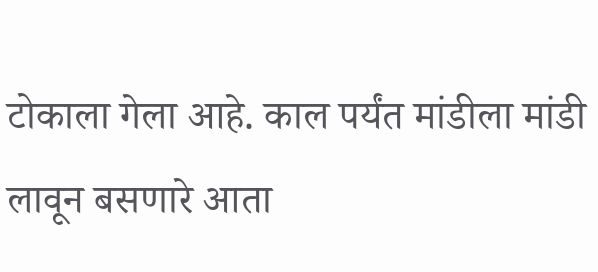टोकाला गेला आहे. काल पर्यंत मांडीला मांडी लावून बसणारे आता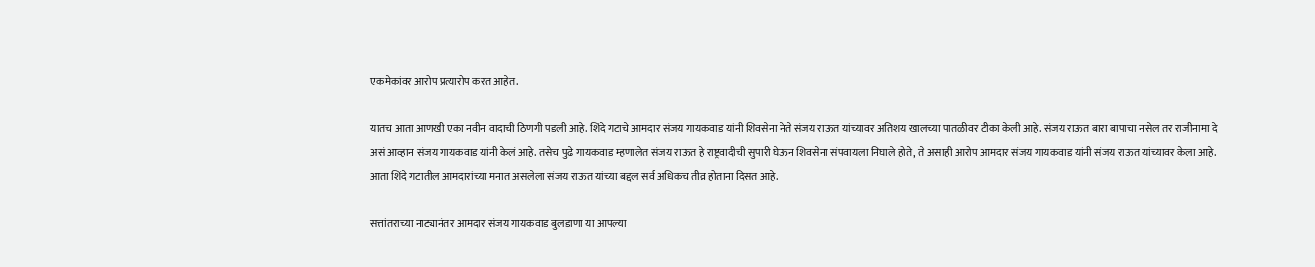एकमेकांवर आरोप प्रत्यारोप करत आहेत.

यातच आता आणखी एका नवीन वादाची ठिणगी पडली आहे. शिंदे गटाचे आमदार संजय गायकवाड यांनी शिवसेना नेते संजय राऊत यांच्यावर अतिशय खालच्या पातळीवर टीका केली आहे. संजय राऊत बारा बापाचा नसेल तर राजीनामा दे असं आव्हान संजय गायकवाड यांनी केलं आहे. तसेच पुढे गायकवाड म्हणालेत संजय राऊत हे राष्ट्रवादीची सुपारी घेऊन शिवसेना संपवायला निघाले होते, ते असाही आरोप आमदार संजय गायकवाड यांनी संजय राऊत यांच्यावर केला आहे. आता शिंदे गटातील आमदारांच्या मनात असलेला संजय राऊत यांच्या बद्दल सर्व अधिकच तीव्र होताना दिसत आहे.

सत्तांतराच्या नाट्यानंतर आमदार संजय गायकवाड बुलडाणा या आपल्या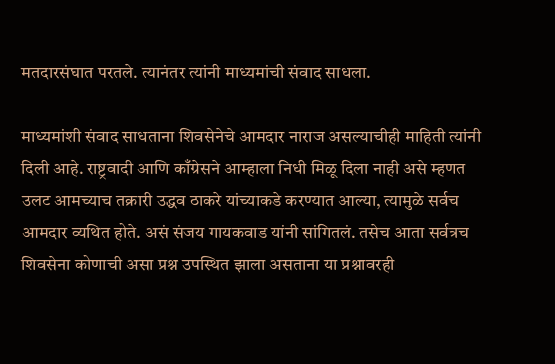मतदारसंघात परतले. त्यानंतर त्यांनी माध्यमांची संवाद साधला.

माध्यमांशी संवाद साधताना शिवसेनेचे आमदार नाराज असल्याचीही माहिती त्यांनी दिली आहे. राष्ट्रवादी आणि काँग्रेसने आम्हाला निधी मिळू दिला नाही असे म्हणत उलट आमच्याच तक्रारी उद्धव ठाकरे यांच्याकडे करण्यात आल्या, त्यामुळे सर्वच आमदार व्यथित होते. असं संजय गायकवाड यांनी सांगितलं. तसेच आता सर्वत्रच शिवसेना कोणाची असा प्रश्न उपस्थित झाला असताना या प्रश्नावरही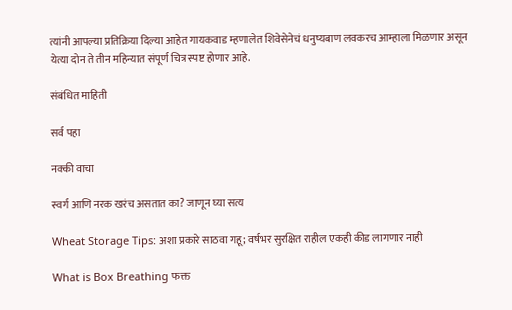त्यांनी आपल्या प्रतिक्रिया दिल्या आहेत गायकवाड म्हणालेत शिवेसेनेचं धनुष्यबाण लवकरच आम्हाला मिळणार असून येत्या दोन ते तीन महिन्यात संपूर्ण चित्र स्पष्ट होणार आहे.

संबंधित माहिती

सर्व पहा

नक्की वाचा

स्वर्ग आणि नरक खरंच असतात का? जाणून घ्या सत्य

Wheat Storage Tips: अशा प्रकारे साठवा गहू; वर्षभर सुरक्षित राहील एकही कीड लागणार नाही

What is Box Breathing फक्त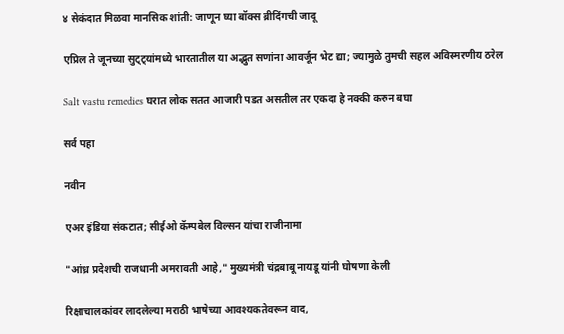४ सेकंदात मिळवा मानसिक शांती: जाणून घ्या बॉक्स ब्रीदिंगची जादू

एप्रिल ते जूनच्या सुट्ट्यांमध्ये भारतातील या अद्भुत सणांना आवर्जून भेट द्या; ज्यामुळे तुमची सहल अविस्मरणीय ठरेल

Salt vastu remedies घरात लोक सतत आजारी पडत असतील तर एकदा हे नक्की करुन बघा

सर्व पहा

नवीन

एअर इंडिया संकटात; सीईओ कॅम्पबेल विल्सन यांचा राजीनामा

"आंध्र प्रदेशची राजधानी अमरावती आहे," मुख्यमंत्री चंद्रबाबू नायडू यांनी घोषणा केली

रिक्षाचालकांवर लादलेल्या मराठी भाषेच्या आवश्यकतेवरून वाद,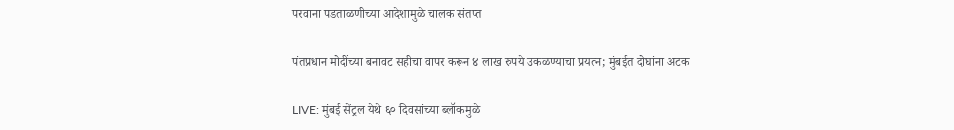परवाना पडताळणीच्या आदेशामुळे चालक संतप्त

पंतप्रधान मोदींच्या बनावट सहीचा वापर करून ४ लाख रुपये उकळण्याचा प्रयत्न; मुंबईत दोघांना अटक

LIVE: मुंबई सेंट्रल येथे ६० दिवसांच्या ब्लॉकमुळे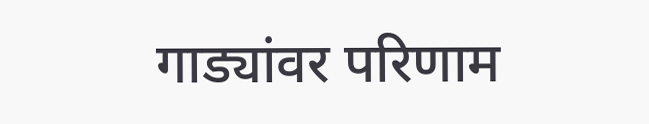गाड्यांवर परिणाम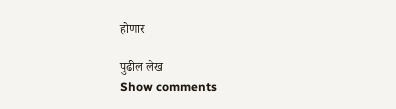होणार

पुढील लेख
Show comments